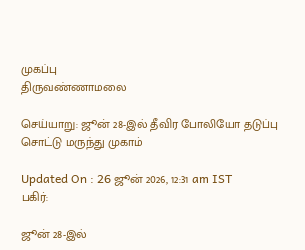முகப்பு
திருவண்ணாமலை

செய்யாறு: ஜூன் 28-இல் தீவிர போலியோ தடுப்பு சொட்டு மருந்து முகாம்

Updated On : 26 ஜூன் 2026, 12:31 am IST
பகிர்:

ஜூன் 28-இல்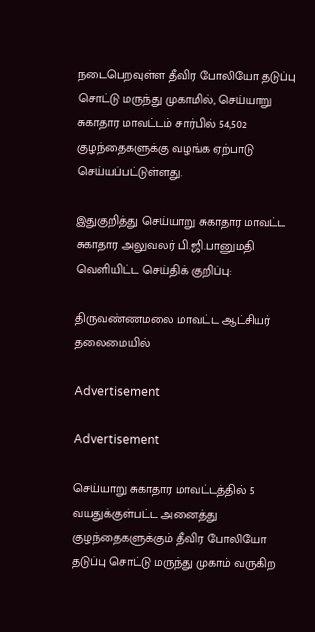நடைபெறவுள்ள தீவிர போலியோ தடுப்பு சொட்டு மருந்து முகாமில், செய்யாறு சுகாதார மாவட்டம் சார்பில் 54,502 குழந்தைகளுக்கு வழங்க ஏற்பாடு செய்யப்பட்டுள்ளது.

இதுகுறித்து செய்யாறு சுகாதார மாவட்ட சுகாதார அலுவலர் பி.ஜி.பானுமதி வெளியிட்ட செய்திக் குறிப்பு:

திருவண்ணமலை மாவட்ட ஆட்சியர் தலைமையில்

Advertisement

Advertisement

செய்யாறு சுகாதார மாவட்டத்தில் 5 வயதுக்குள்பட்ட அனைத்து குழந்தைகளுக்கும் தீவிர போலியோ தடுப்பு சொட்டு மருந்து முகாம் வருகிற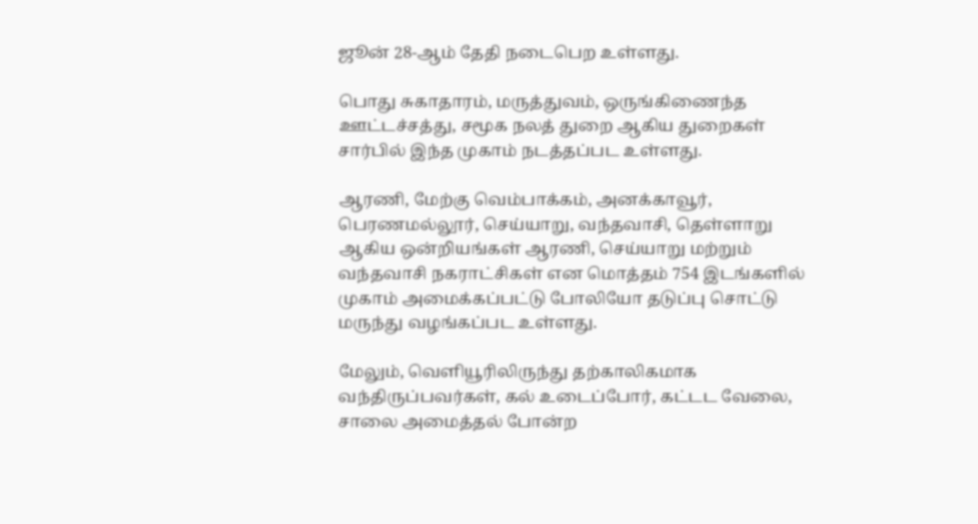ஜூன் 28-ஆம் தேதி நடைபெற உள்ளது.

பொது சுகாதாரம், மருத்துவம், ஒருங்கிணைந்த ஊட்டச்சத்து, சமூக நலத் துறை ஆகிய துறைகள் சார்பில் இந்த முகாம் நடத்தப்பட உள்ளது.

ஆரணி, மேற்கு வெம்பாக்கம், அனக்காவூர், பெரணமல்லூர், செய்யாறு, வந்தவாசி, தெள்ளாறு ஆகிய ஒன்றியங்கள் ஆரணி, செய்யாறு மற்றும் வந்தவாசி நகராட்சிகள் என மொத்தம் 754 இடங்களில் முகாம் அமைக்கப்பட்டு போலியோ தடுப்பு சொட்டு மருந்து வழங்கப்பட உள்ளது.

மேலும், வெளியூரிலிருந்து தற்காலிகமாக வந்திருப்பவர்கள், கல் உடைப்போர், கட்டட வேலை, சாலை அமைத்தல் போன்ற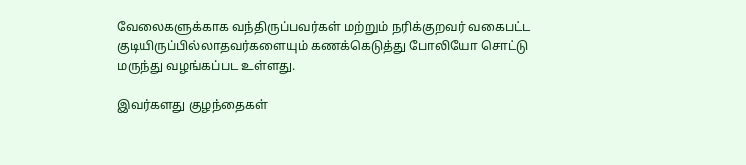வேலைகளுக்காக வந்திருப்பவர்கள் மற்றும் நரிக்குறவர் வகைபட்ட குடியிருப்பில்லாதவர்களையும் கணக்கெடுத்து போலியோ சொட்டு மருந்து வழங்கப்பட உள்ளது.

இவர்களது குழந்தைகள்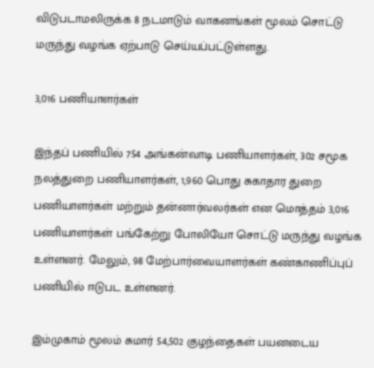விடுபடாமலிருக்க 8 நடமாடும் வாகனங்கள் மூலம் சொட்டு மருந்து வழங்க ஏற்பாடு செய்யப்பட்டுள்ளது.

3,016 பணியாளர்கள்

இந்தப் பணியில் 754 அங்கன்வாடி பணியாளர்கள், 302 சமூக நலத்துறை பணியாளர்கள், 1,960 பொது சுகாதார துறை பணியாளர்கள் மற்றும் தன்னார்வலர்கள் என மொத்தம் 3,016 பணியாளர்கள் பங்கேற்று போலியோ சொட்டு மருந்து வழங்க உள்ளனர். மேலும், 98 மேற்பார்வையாளர்கள் கண்காணிப்புப் பணியில் ஈடுபட உள்ளனர்.

இம்முகாம் மூலம் சுமார் 54,502 குழந்தைகள் பயனடைய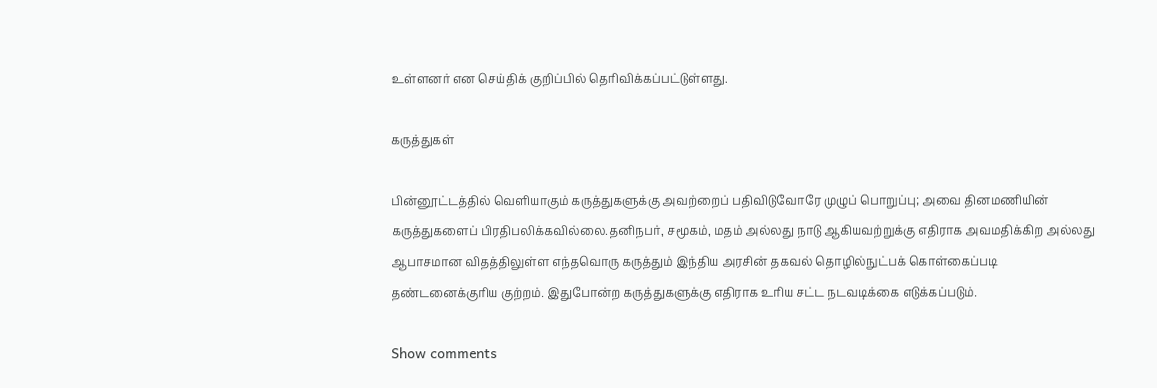உள்ளனர் என செய்திக் குறிப்பில் தெரிவிக்கப்பட்டுள்ளது.

கருத்துகள்

பின்னூட்டத்தில் வெளியாகும் கருத்துகளுக்கு அவற்றைப் பதிவிடுவோரே முழுப் பொறுப்பு; அவை தினமணியின் கருத்துகளைப் பிரதிபலிக்கவில்லை.தனிநபர், சமூகம், மதம் அல்லது நாடு ஆகியவற்றுக்கு எதிராக அவமதிக்கிற அல்லது ஆபாசமான விதத்திலுள்ள எந்தவொரு கருத்தும் இந்திய அரசின் தகவல் தொழில்நுட்பக் கொள்கைப்படி தண்டனைக்குரிய குற்றம். இதுபோன்ற கருத்துகளுக்கு எதிராக உரிய சட்ட நடவடிக்கை எடுக்கப்படும்.

Show comments